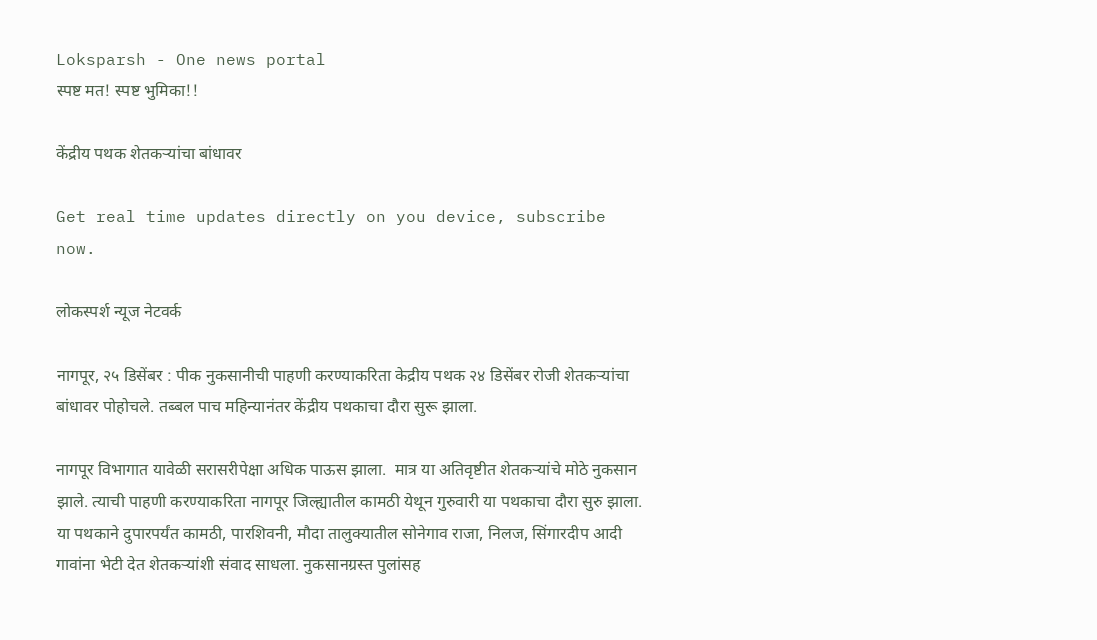Loksparsh - One news portal
स्पष्ट मत! स्पष्ट भुमिका!!

केंद्रीय पथक शेतकऱ्यांचा बांधावर

Get real time updates directly on you device, subscribe now.

लोकस्पर्श न्यूज नेटवर्क

नागपूर, २५ डिसेंबर : पीक नुकसानीची पाहणी करण्याकरिता केद्रीय पथक २४ डिसेंबर रोजी शेतकऱ्यांचा बांधावर पोहोचले. तब्बल पाच महिन्यानंतर केंद्रीय पथकाचा दौरा सुरू झाला.

नागपूर विभागात यावेळी सरासरीपेक्षा अधिक पाऊस झाला.  मात्र या अतिवृष्टीत शेतकऱ्यांचे मोठे नुकसान झाले. त्याची पाहणी करण्याकरिता नागपूर जिल्ह्यातील कामठी येथून गुरुवारी या पथकाचा दौरा सुरु झाला. या पथकाने दुपारपर्यंत कामठी, पारशिवनी, मौदा तालुक्यातील सोनेगाव राजा, निलज, सिंगारदीप आदी गावांना भेटी देत शेतकऱ्यांशी संवाद साधला. नुकसानग्रस्त पुलांसह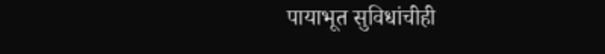पायाभूत सुविधांचीही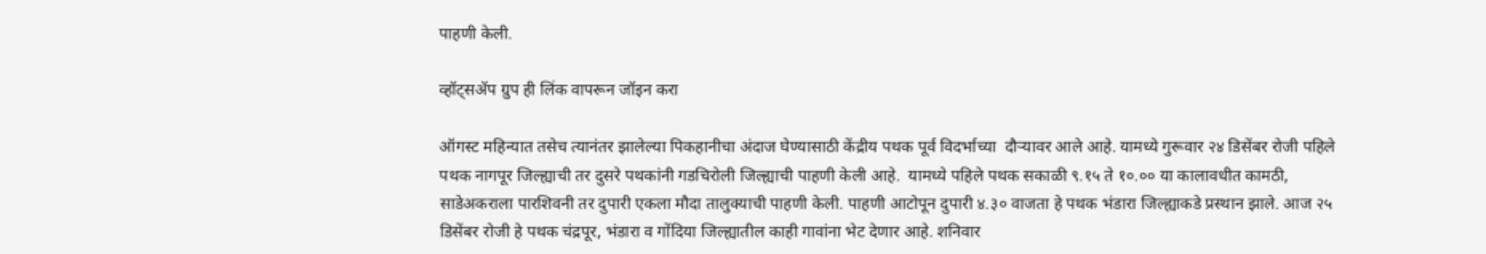पाहणी केली.

व्हॉट्सॲप ग्रुप ही लिंक वापरून जॉइन करा

ऑगस्ट महिन्यात तसेच त्यानंतर झालेल्या पिकहानीचा अंदाज घेण्यासाठी केंद्रीय पथक पूर्व विदर्भाच्या  दौऱ्यावर आले आहे. यामध्ये गुरूवार २४ डिसेंबर रोजी पहिले पथक नागपूर जिल्ह्याची तर दुसरे पथकांनी गडचिरोली जिल्ह्याची पाहणी केली आहे.  यामध्ये पहिले पथक सकाळी ९.१५ ते १०.०० या कालावधीत कामठी, साडेअकराला पारशिवनी तर दुपारी एकला मौदा तालुक्याची पाहणी केली. पाहणी आटोपून दुपारी ४.३० वाजता हे पथक भंडारा जिल्ह्याकडे प्रस्थान झाले. आज २५ डिसेंबर रोजी हे पथक चंद्रपूर, भंडारा व गोंदिया जिल्ह्यातील काही गावांना भेट देणार आहे. शनिवार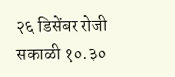२६ डिसेंबर रोजी सकाळी १०.३०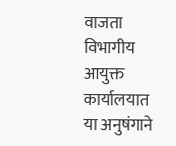वाजता विभागीय आयुक्त कार्यालयात या अनुषंगाने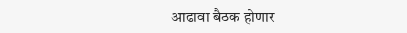आढावा बैठक होणार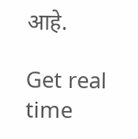आहे.

Get real time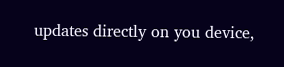updates directly on you device,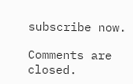subscribe now.

Comments are closed.